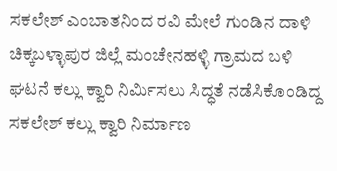ಸಕಲೇಶ್ ಎಂಬಾತನಿಂದ ರವಿ ಮೇಲೆ ಗುಂಡಿನ ದಾಳಿ ಚಿಕ್ಕಬಳ್ಳಾಪುರ ಜಿಲ್ಲೆ ಮಂಚೇನಹಳ್ಳಿ ಗ್ರಾಮದ ಬಳಿ ಘಟನೆ ಕಲ್ಲು ಕ್ವಾರಿ ನಿರ್ಮಿಸಲು ಸಿದ್ಧತೆ ನಡೆಸಿಕೊಂಡಿದ್ದ ಸಕಲೇಶ್ ಕಲ್ಲು ಕ್ವಾರಿ ನಿರ್ಮಾಣ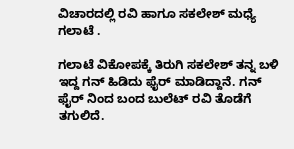ವಿಚಾರದಲ್ಲಿ ರವಿ ಹಾಗೂ ಸಕಲೇಶ್ ಮಧ್ಯೆ ಗಲಾಟೆ .

ಗಲಾಟೆ ವಿಕೋಪಕ್ಕೆ ತಿರುಗಿ ಸಕಲೇಶ್ ತನ್ನ ಬಳಿ ಇದ್ದ ಗನ್ ಹಿಡಿದು ಫೈರ್ ಮಾಡಿದ್ದಾನೆ. ಗನ್ ಫೈರ್ ನಿಂದ ಬಂದ ಬುಲೆಟ್ ರವಿ ತೊಡೆಗೆ ತಗುಲಿದೆ.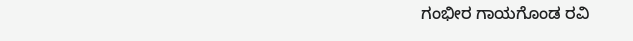ಗಂಭೀರ ಗಾಯಗೊಂಡ ರವಿ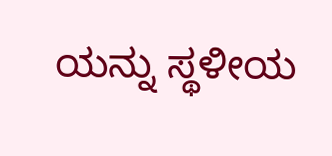ಯನ್ನು ಸ್ಥಳೀಯ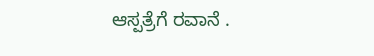ಆಸ್ಪತ್ರೆಗೆ ರವಾನೆ .